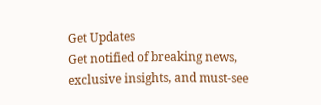Get Updates
Get notified of breaking news, exclusive insights, and must-see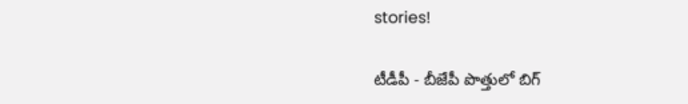stories!

టీడీపీ - బీజేపీ పొత్తులో బిగ్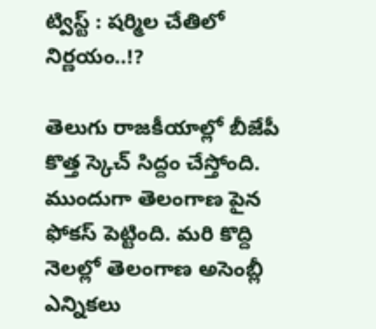ట్విస్ట్ : షర్మిల చేతిలో నిర్ణయం..!?

తెలుగు రాజకీయాల్లో బీజేపీ కొత్త స్కెచ్ సిద్దం చేస్తోంది. ముందుగా తెలంగాణ పైన ఫోకస్ పెట్టింది. మరి కొద్ది నెలల్లో తెలంగాణ అసెంబ్లీ ఎన్నికలు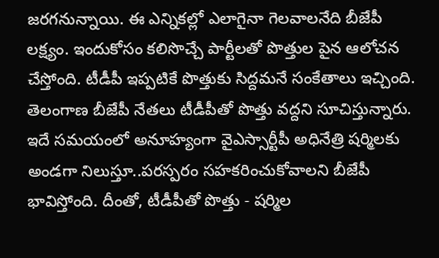జరగనున్నాయి. ఈ ఎన్నికల్లో ఎలాగైనా గెలవాలనేది బీజేపీ లక్ష్యం. ఇందుకోసం కలిసొచ్చే పార్టీలతో పొత్తుల పైన ఆలోచన చేస్తోంది. టీడీపీ ఇప్పటికే పొత్తుకు సిద్దమనే సంకేతాలు ఇచ్చింది. తెలంగాణ బీజేపీ నేతలు టీడీపీతో పొత్తు వద్దని సూచిస్తున్నారు. ఇదే సమయంలో అనూహ్యంగా వైఎస్సార్టీపీ అధినేత్రి షర్మిలకు అండగా నిలుస్తూ..పరస్పరం సహకరించుకోవాలని బీజేపీ భావిస్తోంది. దీంతో, టీడీపీతో పొత్తు - షర్మిల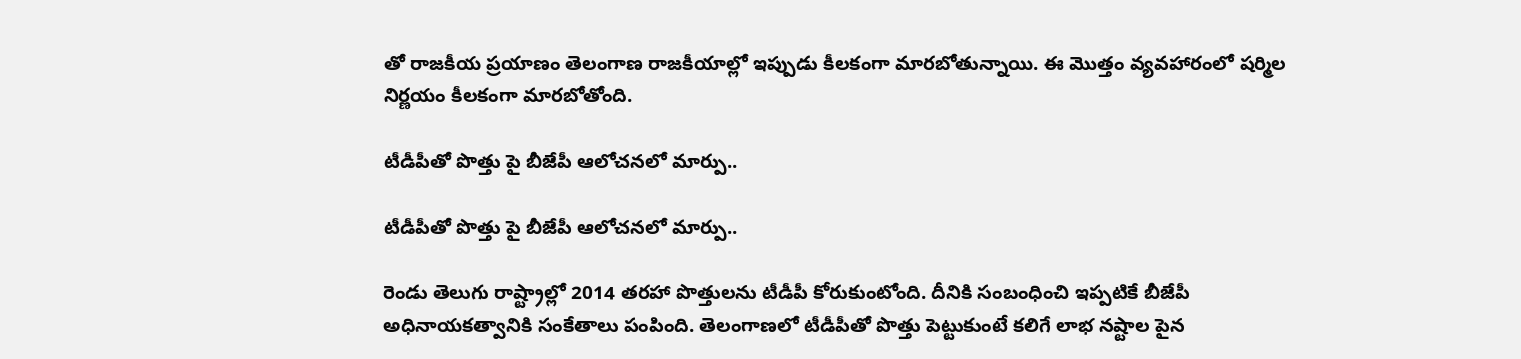తో రాజకీయ ప్రయాణం తెలంగాణ రాజకీయాల్లో ఇప్పుడు కీలకంగా మారబోతున్నాయి. ఈ మొత్తం వ్యవహారంలో షర్మిల నిర్ణయం కీలకంగా మారబోతోంది.

టీడీపీతో పొత్తు పై బీజేపీ ఆలోచనలో మార్పు..

టీడీపీతో పొత్తు పై బీజేపీ ఆలోచనలో మార్పు..

రెండు తెలుగు రాష్ట్రాల్లో 2014 తరహా పొత్తులను టీడీపీ కోరుకుంటోంది. దీనికి సంబంధించి ఇప్పటికే బీజేపీ అధినాయకత్వానికి సంకేతాలు పంపింది. తెలంగాణలో టీడీపీతో పొత్తు పెట్టుకుంటే కలిగే లాభ నష్టాల పైన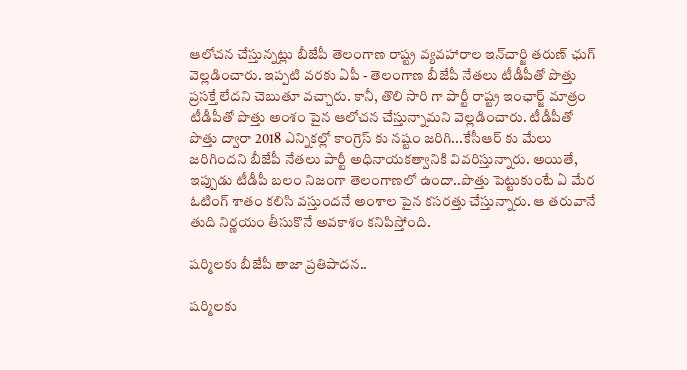ఆలోచన చేస్తున్నట్లు బీజేపీ తెలంగాణ రాష్ట్ర వ్యవహారాల ఇన్‌చార్జి తరుణ్‌ ఛుగ్‌ వెల్లడించారు. ఇప్పటి వరకు ఏపీ - తెలంగాణ బీజేపీ నేతలు టీడీపీతో పొత్తు ప్రసక్తే లేదని చెబుతూ వచ్చారు. కానీ, తొలి సారి గా పార్టీ రాష్ట్ర ఇంఛార్జ్ మాత్రం టీడీపీతో పొత్తు అంశం పైన ఆలోచన చేస్తున్నామని వెల్లడించారు. టీడీపీతో పొత్తు ద్వారా 2018 ఎన్నికల్లో కాంగ్రెస్ కు నష్టం జరిగి...కేసీఆర్ కు మేలు జరిగిందని బీజేపీ నేతలు పార్టీ అధినాయకత్వానికి వివరిస్తున్నారు. అయితే, ఇప్పుడు టీడీపీ బలం నిజంగా తెలంగాణలో ఉందా..పొత్తు పెట్టుకుంటే ఏ మేర ఓటింగ్ శాతం కలిసి వస్తుందనే అంశాల పైన కసరత్తు చేస్తున్నారు. ఆ తరువానే తుది నిర్ణయం తీసుకొనే అవకాశం కనిపిస్తోంది.

షర్మిలకు బీజేపీ తాజా ప్రతిపాదన..

షర్మిలకు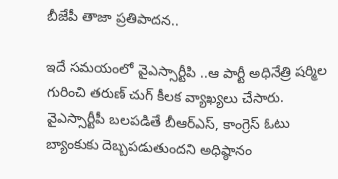బీజేపీ తాజా ప్రతిపాదన..

ఇదే సమయంలో వైఎస్సార్టీపి ..ఆ పార్టీ అధినేత్రి షర్మిల గురించి తరుణ్ చుగ్ కీలక వ్యాఖ్యలు చేసారు. వైఎస్సార్టీపీ బలపడితే బీఆర్‌ఎస్‌, కాంగ్రెస్‌ ఓటు బ్యాంకుకు దెబ్బపడుతుందని అధిష్ఠానం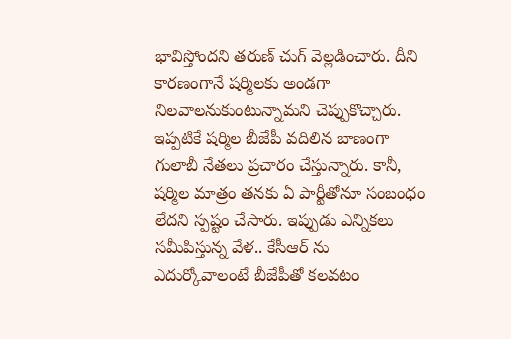భావిస్తోందని తరుణ్ చుగ్ వెల్లడించారు. దీని కారణంగానే షర్మిలకు అండగా నిలవాలనుకుంటున్నామని చెప్పుకొచ్చారు. ఇప్పటికే షర్మిల బీజేపీ వదిలిన బాణంగా గులాబీ నేతలు ప్రచారం చేస్తున్నారు. కానీ, షర్మిల మాత్రం తనకు ఏ పార్టీతోనూ సంబంధం లేదని స్పష్టం చేసారు. ఇప్పుడు ఎన్నికలు సమీపిస్తున్న వేళ.. కేసీఆర్ ను ఎదుర్కోవాలంటే బీజేపీతో కలవటం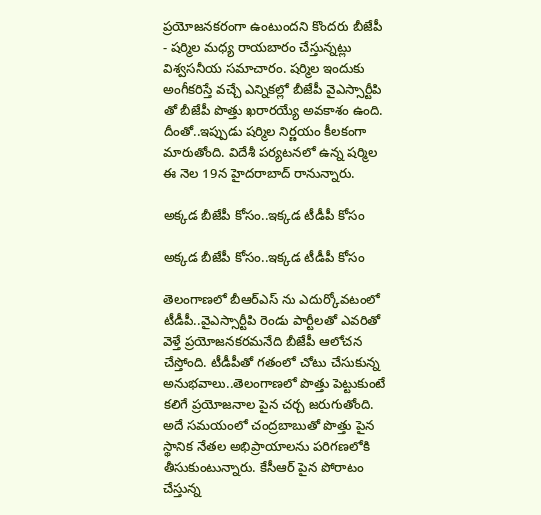ప్రయోజనకరంగా ఉంటుందని కొందరు బీజేపీ - షర్మిల మధ్య రాయబారం చేస్తున్నట్లు విశ్వసనీయ సమాచారం. షర్మిల ఇందుకు అంగీకరిస్తే వచ్చే ఎన్నికల్లో బీజేపీ వైఎస్సార్టీపి తో బీజేపీ పొత్తు ఖరారయ్యే అవకాశం ఉంది. దీంతో..ఇప్పుడు షర్మిల నిర్ణయం కీలకంగా మారుతోంది. విదేశీ పర్యటనలో ఉన్న షర్మిల ఈ నెల 19న హైదరాబాద్ రానున్నారు.

అక్కడ బీజేపీ కోసం..ఇక్కడ టీడీపీ కోసం

అక్కడ బీజేపీ కోసం..ఇక్కడ టీడీపీ కోసం

తెలంగాణలో బీఆర్ఎస్ ను ఎదుర్కోవటంలో టీడీపీ..వైఎస్సార్టీపి రెండు పార్టీలతో ఎవరితో వెళ్తే ప్రయోజనకరమనేది బీజేపీ ఆలోచన చేస్తోంది. టీడీపీతో గతంలో చోటు చేసుకున్న అనుభవాలు..తెలంగాణలో పొత్తు పెట్టుకుంటే కలిగే ప్రయోజనాల పైన చర్చ జరుగుతోంది. అదే సమయంలో చంద్రబాబుతో పొత్తు పైన స్థానిక నేతల అభిప్రాయాలను పరిగణలోకి తీసుకుంటున్నారు. కేసీఆర్ పైన పోరాటం చేస్తున్న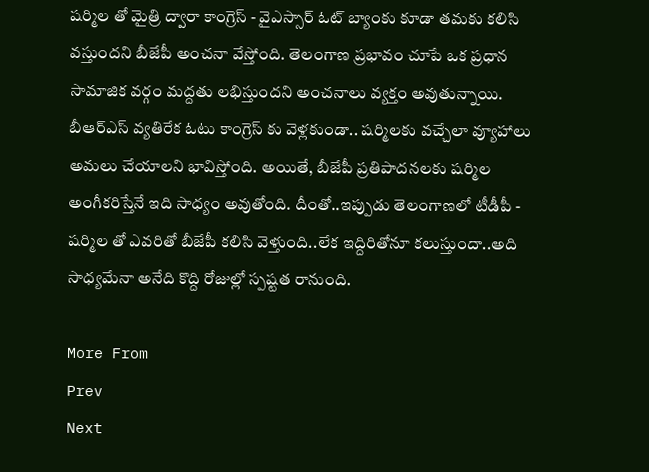షర్మిల తో మైత్రి ద్వారా కాంగ్రెస్ - వైఎస్సార్ ఓట్ బ్యాంకు కూడా తమకు కలిసి వస్తుందని బీజేపీ అంచనా వేస్తోంది. తెలంగాణ ప్రభావం చూపే ఒక ప్రధాన సామాజిక వర్గం మద్దతు లభిస్తుందని అంచనాలు వ్యక్తం అవుతున్నాయి. బీఆర్ఎస్ వ్యతిరేక ఓటు కాంగ్రెస్ కు వెళ్లకుండా.. షర్మిలకు వచ్చేలా వ్యూహాలు అమలు చేయాలని భావిస్తోంది. అయితే, బీజేపీ ప్రతిపాదనలకు షర్మిల అంగీకరిస్తేనే ఇది సాధ్యం అవుతోంది. దీంతో..ఇప్పుడు తెలంగాణలో టీడీపీ - షర్మిల తో ఎవరితో బీజేపీ కలిసి వెళ్తుంది..లేక ఇద్దిరితోనూ కలుస్తుందా..అది సాధ్యమేనా అనేది కొద్ది రోజుల్లో స్పష్టత రానుంది.

More From
Prev
Next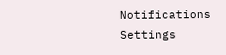Notifications
Settings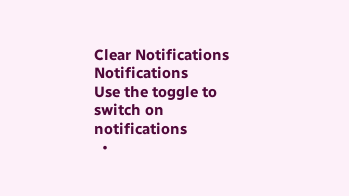Clear Notifications
Notifications
Use the toggle to switch on notifications
  •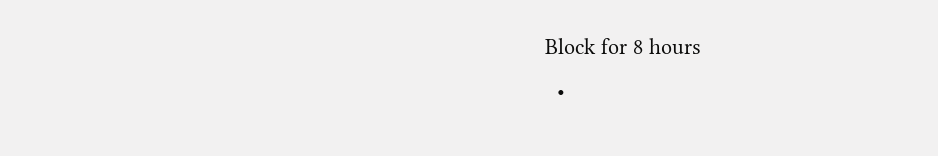Block for 8 hours
  •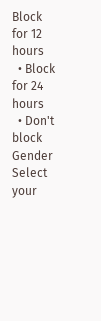Block for 12 hours
  • Block for 24 hours
  • Don't block
Gender
Select your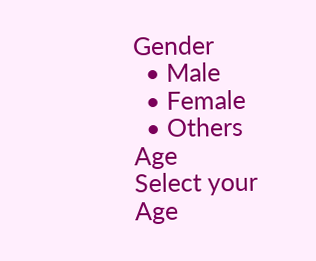Gender
  • Male
  • Female
  • Others
Age
Select your Age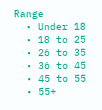Range
  • Under 18
  • 18 to 25
  • 26 to 35
  • 36 to 45
  • 45 to 55
  • 55+